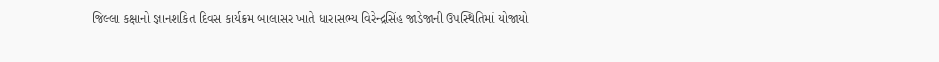જિલ્લા કક્ષાનો જ્ઞાનશકિત દિવસ કાર્યક્રમ બાલાસર ખાતે ધારાસભ્ય વિરેન્દ્રસિંહ જાડેજાની ઉપસ્થિતિમાં યોજાયો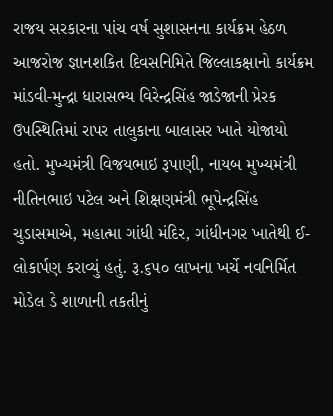રાજય સરકારના પાંચ વર્ષ સુશાસનના કાર્યક્રમ હેઠળ આજરોજ જ્ઞાનશકિત દિવસનિમિતે જિલ્લાકક્ષાનો કાર્યક્રમ માંડવી-મુન્દ્રા ધારાસભ્ય વિરેન્દ્રસિંહ જાડેજાની પ્રેરક ઉપસ્થિતિમાં રાપર તાલુકાના બાલાસર ખાતે યોજાયો હતો. મુખ્યમંત્રી વિજયભાઇ રૂપાણી, નાયબ મુખ્યમંત્રી નીતિનભાઇ પટેલ અને શિક્ષણમંત્રી ભૂપેન્દ્રસિંહ ચુડાસમાએ, મહાત્મા ગાંધી મંદિર, ગાંધીનગર ખાતેથી ઈ-લોકાર્પણ કરાવ્યું હતું. રૂ.૬૫૦ લાખના ખર્ચે નવનિર્મિત મોડેલ ડે શાળાની તકતીનું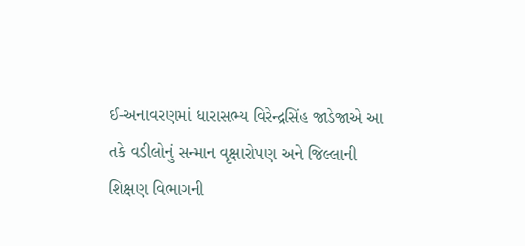ઈ-અનાવરણમાં ધારાસભ્ય વિરેન્દ્રસિંહ જાડેજાએ આ તકે વડીલોનું સન્માન વૃક્ષારોપણ અને જિલ્લાની શિક્ષણ વિભાગની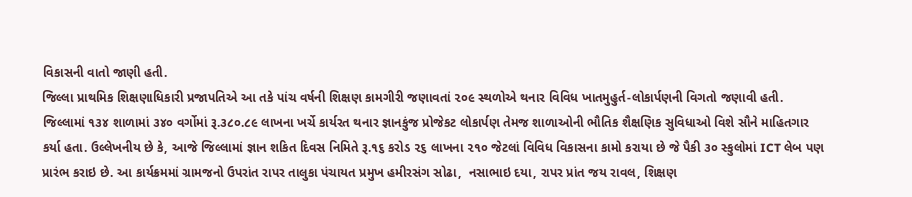વિકાસની વાતો જાણી હતી.
જિલ્લા પ્રાથમિક શિક્ષણાધિકારી પ્રજાપતિએ આ તકે પાંચ વર્ષની શિક્ષણ કામગીરી જણાવતાં ૨૦૯ સ્થળોએ થનાર વિવિધ ખાતમુહુર્ત-લોકાર્પણની વિગતો જણાવી હતી. જિલ્લામાં ૧૩૪ શાળામાં ૩૪૦ વર્ગોમાં રૂ.૩૮૦.૮૯ લાખના ખર્ચે કાર્યરત થનાર જ્ઞાનકુંજ પ્રોજેકટ લોકાર્પણ તેમજ શાળાઓની ભૌતિક શૈક્ષણિક સુવિધાઓ વિશે સૌને માહિતગાર કર્યા હતા. ઉલ્લેખનીય છે કે, આજે જિલ્લામાં જ્ઞાન શકિત દિવસ નિમિતે રૂ.૧૬ કરોડ ૨૬ લાખના ૨૧૦ જેટલાં વિવિધ વિકાસના કામો કરાયા છે જે પૈકી ૩૦ સ્કુલોમાં ICT લેબ પણ પ્રારંભ કરાઇ છે. આ કાર્યક્રમમાં ગ્રામજનો ઉપરાંત રાપર તાલુકા પંચાયત પ્રમુખ હમીરસંગ સોઢા,  નસાભાઇ દયા, રાપર પ્રાંત જય રાવલ, શિક્ષણ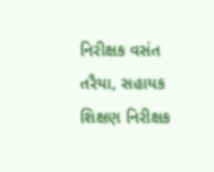નિરીક્ષક વસંત તરૈયા, સહાયક શિક્ષણ નિરીક્ષક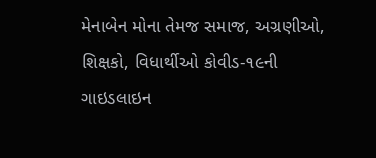મેનાબેન મોના તેમજ સમાજ, અગ્રણીઓ, શિક્ષકો, વિધાર્થીઓ કોવીડ-૧૯ની ગાઇડલાઇન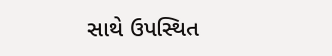સાથે ઉપસ્થિત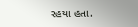રહયા હતા.